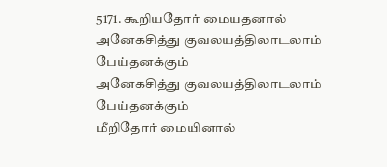5171. கூறியதோர் மையதனால்
அனேகசித்து குவலயத்திலாடலாம் பேய்தனக்கும்
அனேகசித்து குவலயத்திலாடலாம் பேய்தனக்கும்
மீறிதோர் மையினால்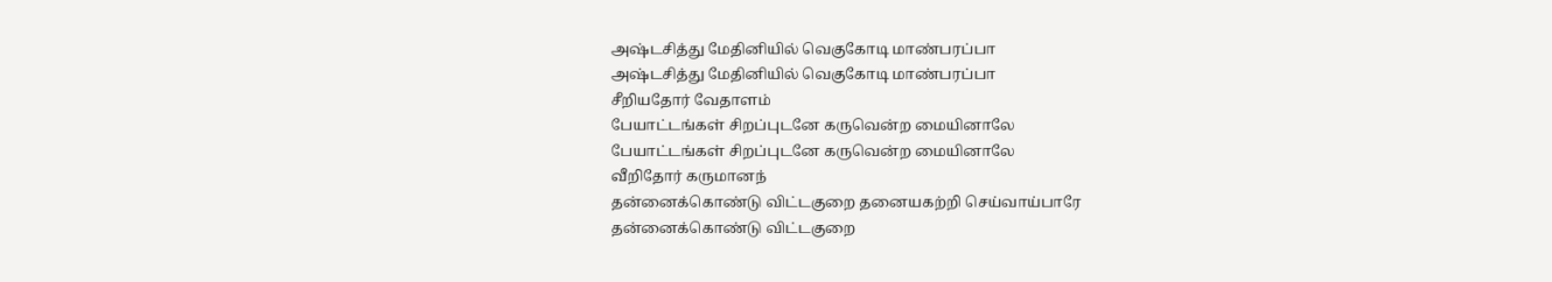அஷ்டசித்து மேதினியில் வெகுகோடி மாண்பரப்பா
அஷ்டசித்து மேதினியில் வெகுகோடி மாண்பரப்பா
சீறியதோர் வேதாளம்
பேயாட்டங்கள் சிறப்புடனே கருவென்ற மையினாலே
பேயாட்டங்கள் சிறப்புடனே கருவென்ற மையினாலே
வீறிதோர் கருமானந்
தன்னைக்கொண்டு விட்டகுறை தனையகற்றி செய்வாய்பாரே
தன்னைக்கொண்டு விட்டகுறை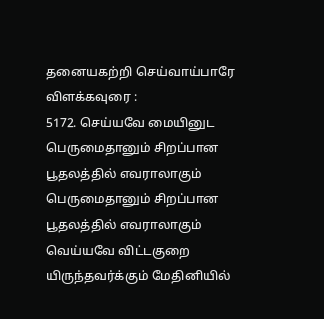தனையகற்றி செய்வாய்பாரே
விளக்கவுரை :
5172. செய்யவே மையினுட
பெருமைதானும் சிறப்பான பூதலத்தில் எவராலாகும்
பெருமைதானும் சிறப்பான பூதலத்தில் எவராலாகும்
வெய்யவே விட்டகுறை
யிருந்தவர்க்கும் மேதினியில்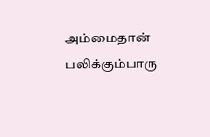அம்மைதான் பலிக்கும்பாரு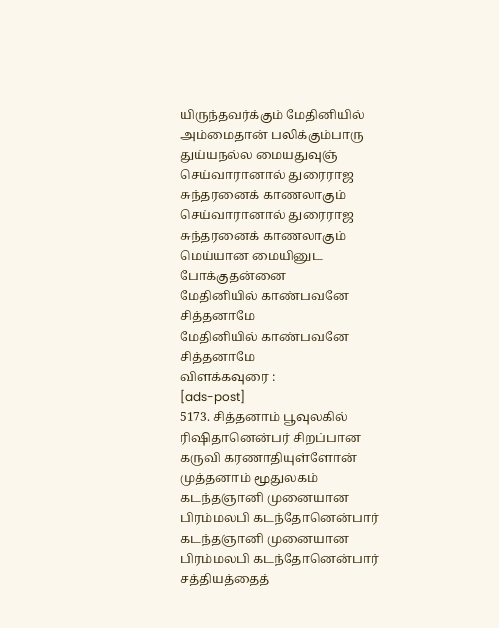யிருந்தவர்க்கும் மேதினியில் அம்மைதான் பலிக்கும்பாரு
துய்யநல்ல மையதுவுஞ்
செய்வாரானால் துரைராஜ சுந்தரனைக் காணலாகும்
செய்வாரானால் துரைராஜ சுந்தரனைக் காணலாகும்
மெய்யான மையினுட போக்குதன்னை
மேதினியில் காண்பவனே சித்தனாமே
மேதினியில் காண்பவனே சித்தனாமே
விளக்கவுரை :
[ads-post]
5173. சித்தனாம் பூவுலகில் ரிஷிதானென்பர் சிறப்பான கருவி கரணாதியுள்ளோன்
முத்தனாம் மூதுலகம்
கடந்தஞானி முனையான பிரம்மலபி கடந்தோனென்பார்
கடந்தஞானி முனையான பிரம்மலபி கடந்தோனென்பார்
சத்தியத்தைத்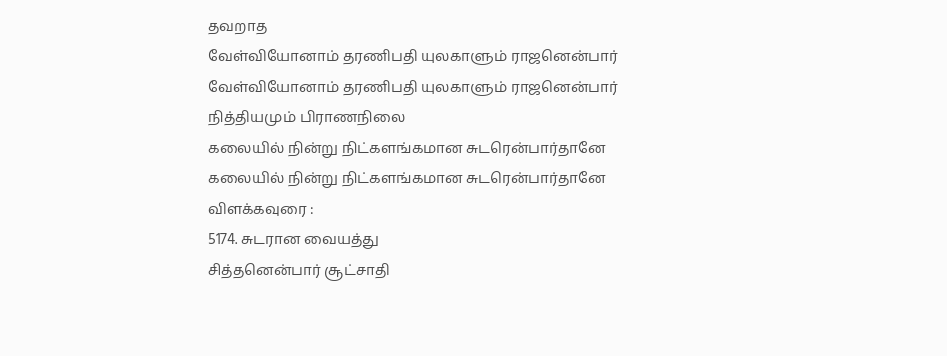தவறாத
வேள்வியோனாம் தரணிபதி யுலகாளும் ராஜனென்பார்
வேள்வியோனாம் தரணிபதி யுலகாளும் ராஜனென்பார்
நித்தியமும் பிராணநிலை
கலையில் நின்று நிட்களங்கமான சுடரென்பார்தானே
கலையில் நின்று நிட்களங்கமான சுடரென்பார்தானே
விளக்கவுரை :
5174. சுடரான வையத்து
சித்தனென்பார் சூட்சாதி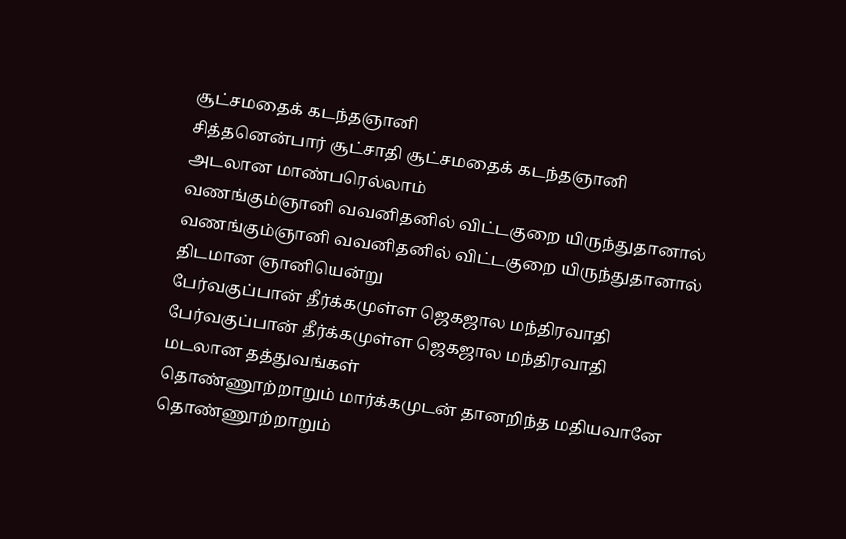சூட்சமதைக் கடந்தஞானி
சித்தனென்பார் சூட்சாதி சூட்சமதைக் கடந்தஞானி
அடலான மாண்பரெல்லாம்
வணங்கும்ஞானி வவனிதனில் விட்டகுறை யிருந்துதானால்
வணங்கும்ஞானி வவனிதனில் விட்டகுறை யிருந்துதானால்
திடமான ஞானியென்று
பேர்வகுப்பான் தீர்க்கமுள்ள ஜெகஜால மந்திரவாதி
பேர்வகுப்பான் தீர்க்கமுள்ள ஜெகஜால மந்திரவாதி
மடலான தத்துவங்கள்
தொண்ணூற்றாறும் மார்க்கமுடன் தானறிந்த மதியவானே
தொண்ணூற்றாறும்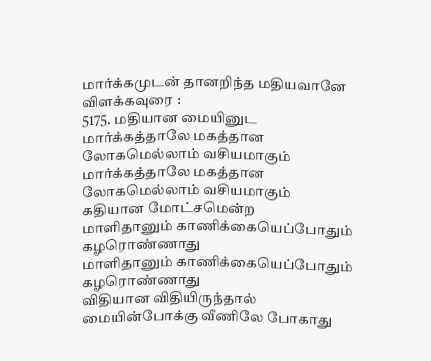மார்க்கமுடன் தானறிந்த மதியவானே
விளக்கவுரை :
5175. மதியான மையினுட
மார்க்கத்தாலே மகத்தான லோகமெல்லாம் வசியமாகும்
மார்க்கத்தாலே மகத்தான லோகமெல்லாம் வசியமாகும்
கதியான மோட்சமென்ற
மாளிதானும் காணிக்கையெப்போதும் கழரொண்ணாது
மாளிதானும் காணிக்கையெப்போதும் கழரொண்ணாது
விதியான விதியிருந்தால்
மையின்போக்கு வீணிலே போகாது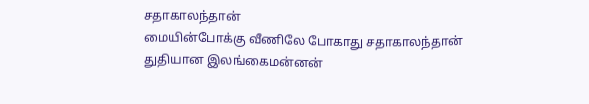சதாகாலந்தான்
மையின்போக்கு வீணிலே போகாது சதாகாலந்தான்
துதியான இலங்கைமன்னன்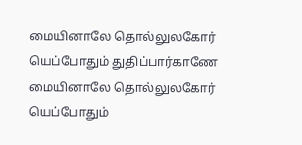மையினாலே தொல்லுலகோர் யெப்போதும் துதிப்பார்காணே
மையினாலே தொல்லுலகோர் யெப்போதும்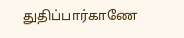துதிப்பார்காணே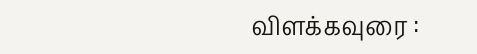விளக்கவுரை :